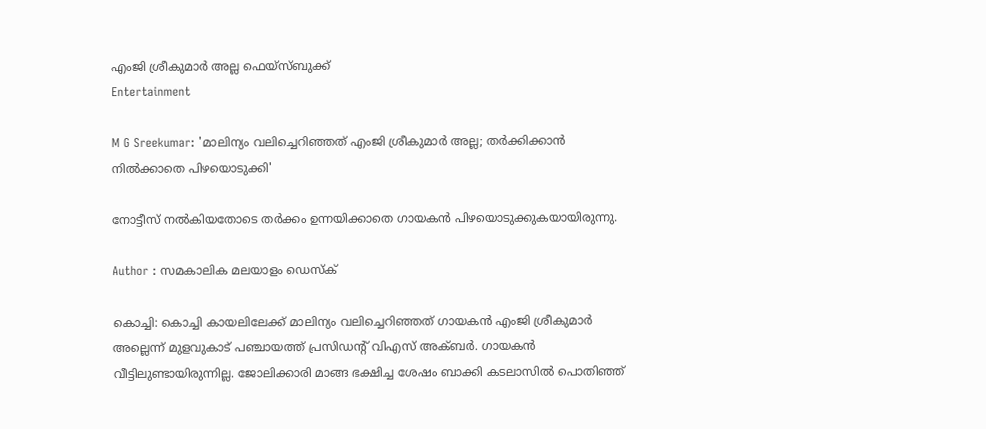എംജി ശ്രീകുമാർ അല്ല ഫെയ്സ്ബുക്ക്
Entertainment

M G Sreekumar: 'മാലിന്യം വലിച്ചെറിഞ്ഞത് എംജി ശ്രീകുമാർ അല്ല; തര്‍ക്കിക്കാന്‍ നില്‍ക്കാതെ പിഴയൊടുക്കി'

നോട്ടീസ് നൽകിയതോടെ തർക്കം ഉന്നയിക്കാതെ ഗായകൻ പിഴയൊടുക്കുകയായിരുന്നു.

Author : സമകാലിക മലയാളം ഡെസ്ക്

കൊച്ചി: കൊച്ചി കായലിലേക്ക് മാലിന്യം വലിച്ചെറിഞ്ഞത് ഗായകൻ എംജി ശ്രീകുമാർ അല്ലെന്ന് മുളവുകാട് പഞ്ചായത്ത് പ്രസിഡന്റ് വിഎസ് അക്ബർ. ഗായകൻ വീട്ടിലുണ്ടായിരുന്നില്ല. ജോലിക്കാരി മാങ്ങ ഭക്ഷിച്ച ശേഷം ബാക്കി കടലാസിൽ പൊതിഞ്ഞ്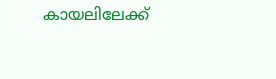കായലിലേക്ക്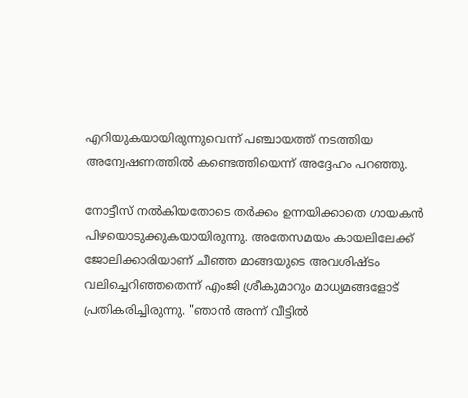എറിയുകയായിരുന്നുവെന്ന് പഞ്ചായത്ത് നടത്തിയ അന്വേഷണത്തിൽ കണ്ടെത്തിയെന്ന് അദ്ദേഹം പറഞ്ഞു.

നോട്ടീസ് നൽകിയതോടെ തർക്കം ഉന്നയിക്കാതെ ഗായകൻ പിഴയൊടുക്കുകയായിരുന്നു. അതേസമയം കായലിലേക്ക് ജോലിക്കാരിയാണ് ചീഞ്ഞ മാങ്ങയുടെ അവശിഷ്ടം വലിച്ചെറിഞ്ഞതെന്ന് എംജി ശ്രീകുമാറും മാധ്യമങ്ങളോട് പ്രതികരിച്ചിരുന്നു. "ഞാൻ അന്ന് വീട്ടിൽ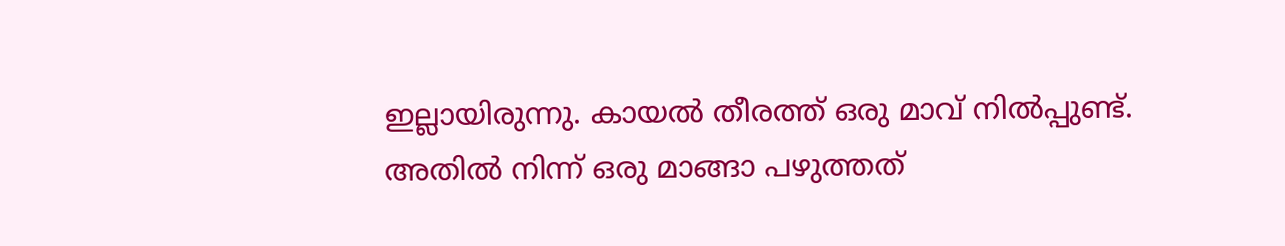ഇല്ലായിരുന്നു. കായൽ തീരത്ത് ഒരു മാവ് നിൽപ്പുണ്ട്. അതിൽ നിന്ന് ഒരു മാങ്ങാ പഴുത്തത്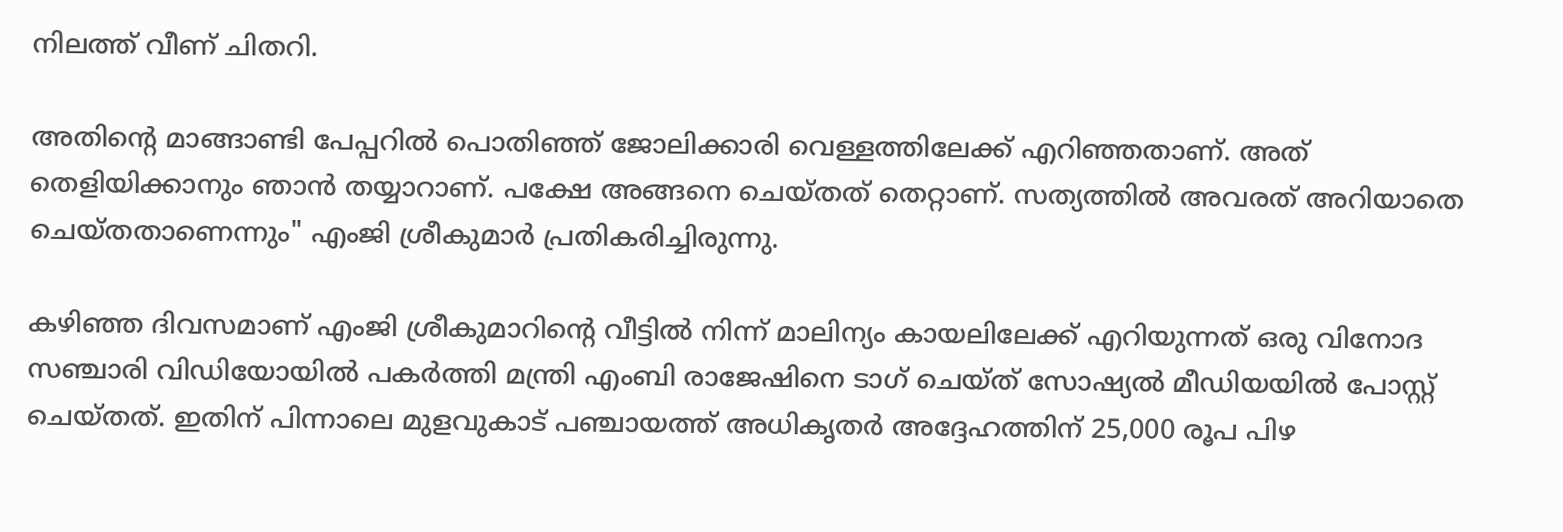നിലത്ത് വീണ് ചിതറി.

അതിന്റെ മാങ്ങാണ്ടി പേപ്പറിൽ പൊതിഞ്ഞ് ജോലിക്കാരി വെള്ളത്തിലേക്ക് എറിഞ്ഞതാണ്. അത് തെളിയിക്കാനും ഞാൻ തയ്യാറാണ്. പക്ഷേ അങ്ങനെ ചെയ്തത് തെറ്റാണ്. സത്യത്തിൽ അവരത് അറിയാതെ ചെയ്തതാണെന്നും" എംജി ശ്രീകുമാർ പ്രതികരിച്ചിരുന്നു.

കഴി‍ഞ്ഞ ദിവസമാണ് എംജി ശ്രീകുമാറിന്റെ വീട്ടിൽ നിന്ന് മാലിന്യം കായലിലേക്ക് എറിയുന്നത് ഒരു വിനോദ സഞ്ചാരി വി‍‍ഡിയോയിൽ പകർത്തി മന്ത്രി എംബി രാജേഷിനെ ടാഗ് ചെയ്ത് സോഷ്യൽ മീഡിയയിൽ പോസ്റ്റ് ചെയ്തത്. ഇതിന് പിന്നാലെ മുളവുകാട് പഞ്ചായത്ത് അധികൃതർ അദ്ദേഹത്തിന് 25,000 രൂപ പിഴ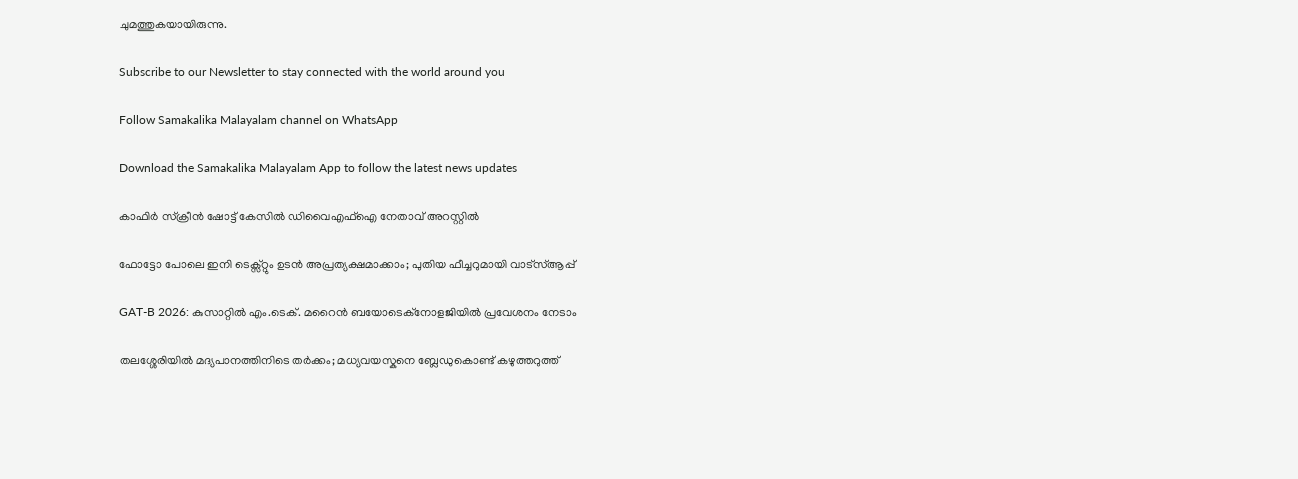ചുമത്തുകയായിരുന്നു.

Subscribe to our Newsletter to stay connected with the world around you

Follow Samakalika Malayalam channel on WhatsApp

Download the Samakalika Malayalam App to follow the latest news updates

കാഫിര്‍ സ്‌ക്രീന്‍ ഷോട്ട് കേസില്‍ ഡിവൈഎഫ്‌ഐ നേതാവ് അറസ്റ്റില്‍

ഫോട്ടോ പോലെ ഇനി ടെക്സ്റ്റും ഉടന്‍ അപ്രത്യക്ഷമാക്കാം; പുതിയ ഫീച്ചറുമായി വാട്‌സ്ആപ്പ്

GAT-B 2026: കുസാറ്റിൽ എം.ടെക്. മറൈൻ ബയോടെക്നോളജിയിൽ പ്രവേശനം നേടാം

തലശ്ശേരിയിൽ മദ്യപാനത്തിനിടെ തർക്കം; മധ്യവയസ്കനെ ബ്ലേഡുകൊണ്ട് കഴുത്തറുത്ത്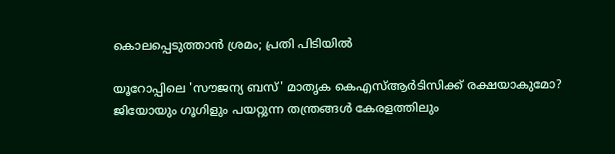കൊലപ്പെടുത്താൻ ശ്രമം; പ്രതി പിടിയിൽ

യൂറോപ്പിലെ 'സൗജന്യ ബസ്' മാതൃക കെഎസ്ആർടിസിക്ക് രക്ഷയാകുമോ? ജിയോയും ഗൂഗിളും പയറ്റുന്ന തന്ത്രങ്ങൾ കേരളത്തിലും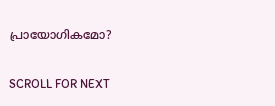പ്രായോഗികമോ?

SCROLL FOR NEXT